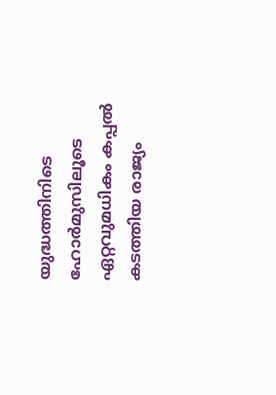യുദ്ധത്തിനിടെ ഹോർമുസിലൂടെ ഏറ്റവുമധികം കപ്പൽ കടത്തിയ രാജ്യം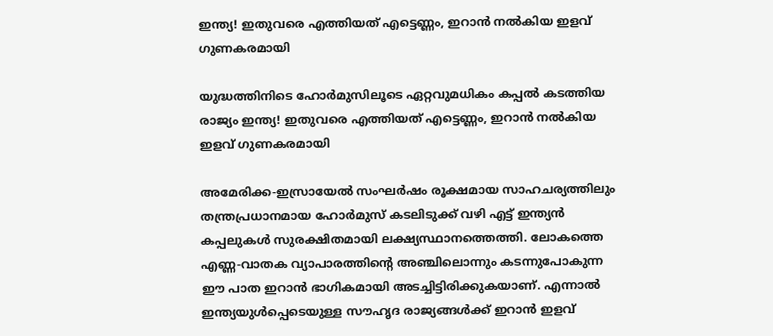ഇന്ത്യ! ഇതുവരെ എത്തിയത് എട്ടെണ്ണം, ഇറാൻ നൽകിയ ഇളവ് ഗുണകരമായി

യുദ്ധത്തിനിടെ ഹോർമുസിലൂടെ ഏറ്റവുമധികം കപ്പൽ കടത്തിയ രാജ്യം ഇന്ത്യ! ഇതുവരെ എത്തിയത് എട്ടെണ്ണം, ഇറാൻ നൽകിയ ഇളവ് ഗുണകരമായി

അമേരിക്ക-ഇസ്രായേൽ സംഘർഷം രൂക്ഷമായ സാഹചര്യത്തിലും തന്ത്രപ്രധാനമായ ഹോർമുസ് കടലിടുക്ക് വഴി എട്ട് ഇന്ത്യൻ കപ്പലുകൾ സുരക്ഷിതമായി ലക്ഷ്യസ്ഥാനത്തെത്തി. ലോകത്തെ എണ്ണ-വാതക വ്യാപാരത്തിന്റെ അഞ്ചിലൊന്നും കടന്നുപോകുന്ന ഈ പാത ഇറാൻ ഭാഗികമായി അടച്ചിട്ടിരിക്കുകയാണ്. എന്നാൽ ഇന്ത്യയുൾപ്പെടെയുള്ള സൗഹൃദ രാജ്യങ്ങൾക്ക് ഇറാൻ ഇളവ്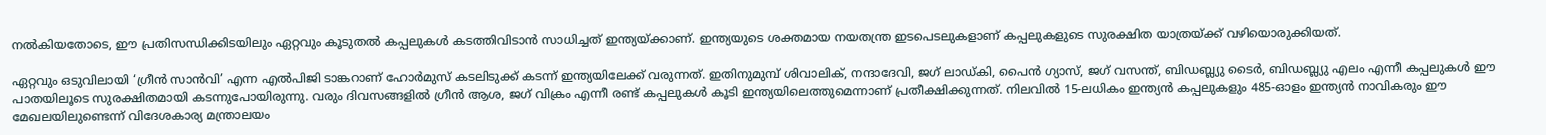നൽകിയതോടെ, ഈ പ്രതിസന്ധിക്കിടയിലും ഏറ്റവും കൂടുതൽ കപ്പലുകൾ കടത്തിവിടാൻ സാധിച്ചത് ഇന്ത്യയ്ക്കാണ്. ഇന്ത്യയുടെ ശക്തമായ നയതന്ത്ര ഇടപെടലുകളാണ് കപ്പലുകളുടെ സുരക്ഷിത യാത്രയ്ക്ക് വഴിയൊരുക്കിയത്.

ഏറ്റവും ഒടുവിലായി ‘ഗ്രീൻ സാൻവി’ എന്ന എൽപിജി ടാങ്കറാണ് ഹോർമുസ് കടലിടുക്ക് കടന്ന് ഇന്ത്യയിലേക്ക് വരുന്നത്. ഇതിനുമുമ്പ് ശിവാലിക്, നന്ദാദേവി, ജഗ് ലാഡ്കി, പൈൻ ഗ്യാസ്, ജഗ് വസന്ത്, ബിഡബ്ല്യു ടൈർ, ബിഡബ്ല്യു എലം എന്നീ കപ്പലുകൾ ഈ പാതയിലൂടെ സുരക്ഷിതമായി കടന്നുപോയിരുന്നു. വരും ദിവസങ്ങളിൽ ഗ്രീൻ ആശ, ജഗ് വിക്രം എന്നീ രണ്ട് കപ്പലുകൾ കൂടി ഇന്ത്യയിലെത്തുമെന്നാണ് പ്രതീക്ഷിക്കുന്നത്. നിലവിൽ 15-ലധികം ഇന്ത്യൻ കപ്പലുകളും 485-ഓളം ഇന്ത്യൻ നാവികരും ഈ മേഖലയിലുണ്ടെന്ന് വിദേശകാര്യ മന്ത്രാലയം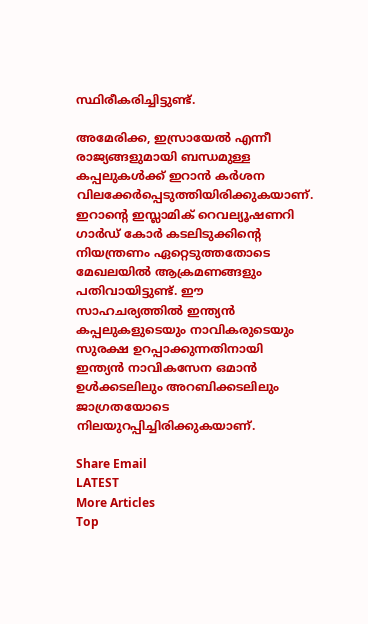സ്ഥിരീകരിച്ചിട്ടുണ്ട്.

അമേരിക്ക, ഇസ്രായേൽ എന്നീ രാജ്യങ്ങളുമായി ബന്ധമുള്ള കപ്പലുകൾക്ക് ഇറാൻ കർശന വിലക്കേർപ്പെടുത്തിയിരിക്കുകയാണ്. ഇറാന്റെ ഇസ്ലാമിക് റെവല്യൂഷണറി ഗാർഡ് കോർ കടലിടുക്കിന്റെ നിയന്ത്രണം ഏറ്റെടുത്തതോടെ മേഖലയിൽ ആക്രമണങ്ങളും പതിവായിട്ടുണ്ട്. ഈ സാഹചര്യത്തിൽ ഇന്ത്യൻ കപ്പലുകളുടെയും നാവികരുടെയും സുരക്ഷ ഉറപ്പാക്കുന്നതിനായി ഇന്ത്യൻ നാവികസേന ഒമാൻ ഉൾക്കടലിലും അറബിക്കടലിലും ജാഗ്രതയോടെ നിലയുറപ്പിച്ചിരിക്കുകയാണ്.

Share Email
LATEST
More Articles
Top